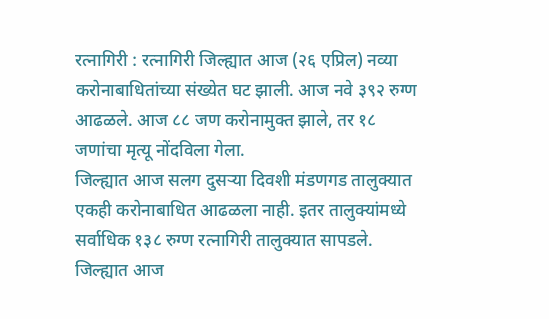रत्नागिरी : रत्नागिरी जिल्ह्यात आज (२६ एप्रिल) नव्या करोनाबाधितांच्या संख्येत घट झाली. आज नवे ३९२ रुग्ण आढळले. आज ८८ जण करोनामुक्त झाले, तर १८ जणांचा मृत्यू नोंदविला गेला.
जिल्ह्यात आज सलग दुसऱ्या दिवशी मंडणगड तालुक्यात एकही करोनाबाधित आढळला नाही. इतर तालुक्यांमध्ये सर्वाधिक १३८ रुग्ण रत्नागिरी तालुक्यात सापडले.
जिल्ह्यात आज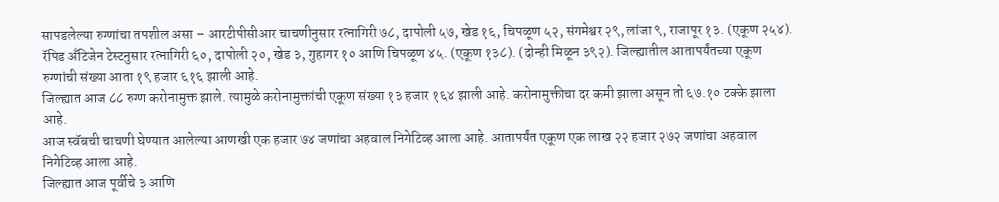सापडलेल्या रुग्णांचा तपशील असा – आरटीपीसीआर चाचणीनुसार रत्नागिरी ७८, दापोली ५७, खेड १६, चिपळूण ५२, संगमेश्वर २९, लांजा ९, राजापूर १३. (एकूण २५४). रॅपिड अँटिजेन टेस्टनुसार रत्नागिरी ६०, दापोली २०, खेड ३, गुहागर १० आणि चिपळूण ४५. (एकूण १३८). (दोन्ही मिळून ३९२). जिल्ह्यातील आतापर्यंतच्या एकूण रुग्णांची संख्या आता १९ हजार ६१६ झाली आहे.
जिल्ह्यात आज ८८ रुग्ण करोनामुक्त झाले. त्यामुळे करोनामुक्तांची एकूण संख्या १३ हजार १६४ झाली आहे. करोनामुक्तीचा दर कमी झाला असून तो ६७.१० टक्के झाला आहे.
आज स्वॅबची चाचणी घेण्यात आलेल्या आणखी एक हजार ७४ जणांचा अहवाल निगेटिव्ह आला आहे. आतापर्यंत एकूण एक लाख २२ हजार २७२ जणांचा अहवाल निगेटिव्ह आला आहे.
जिल्ह्यात आज पूर्वीचे ३ आणि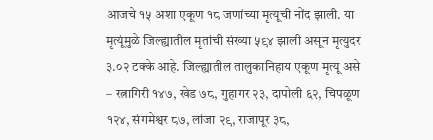आजचे १५ अशा एकूण १८ जणांच्या मृत्यूची नोंद झाली. या मृत्यूंमुळे जिल्ह्यातील मृतांची संख्या ५९४ झाली असून मृत्युदर ३.०२ टक्के आहे. जिल्ह्यातील तालुकानिहाय एकूण मृत्यू असे – रत्नागिरी १४७, खेड ७८, गुहागर २३, दापोली ६२, चिपळूण १२४, संगमेश्वर ८७, लांजा २९, राजापूर ३८,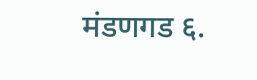मंडणगड ६.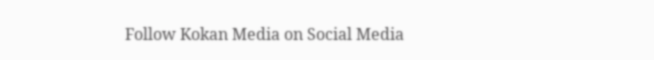Follow Kokan Media on Social Media